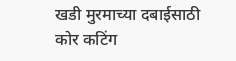खडी मुरमाच्या दबाईसाठी कोर कटिंग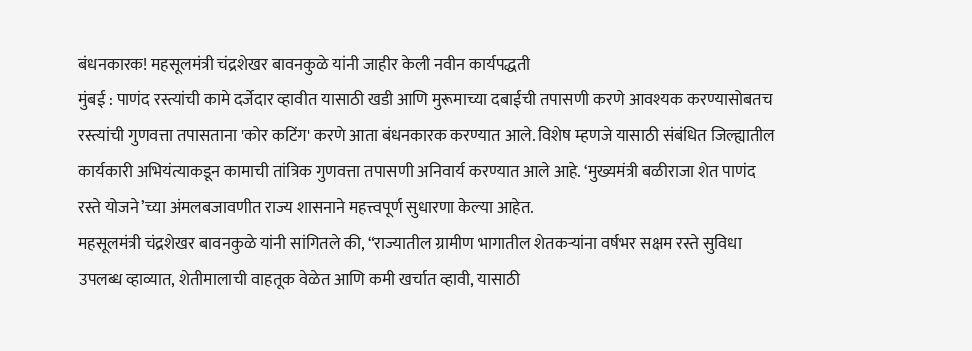बंधनकारक! महसूलमंत्री चंद्रशेखर बावनकुळे यांनी जाहीर केली नवीन कार्यपद्धती
मुंबई : पाणंद रस्त्यांची कामे दर्जेदार व्हावीत यासाठी खडी आणि मुरूमाच्या दबाईची तपासणी करणे आवश्यक करण्यासोबतच रस्त्यांची गुणवत्ता तपासताना 'कोर कटिंग' करणे आता बंधनकारक करण्यात आले. विशेष म्हणजे यासाठी संबंधित जिल्ह्यातील कार्यकारी अभियंत्याकडून कामाची तांत्रिक गुणवत्ता तपासणी अनिवार्य करण्यात आले आहे. ‘मुख्यमंत्री बळीराजा शेत पाणंद रस्ते योजने’च्या अंमलबजावणीत राज्य शासनाने महत्त्वपूर्ण सुधारणा केल्या आहेत.
महसूलमंत्री चंद्रशेखर बावनकुळे यांनी सांगितले की, “राज्यातील ग्रामीण भागातील शेतकऱ्यांना वर्षभर सक्षम रस्ते सुविधा उपलब्ध व्हाव्यात, शेतीमालाची वाहतूक वेळेत आणि कमी खर्चात व्हावी, यासाठी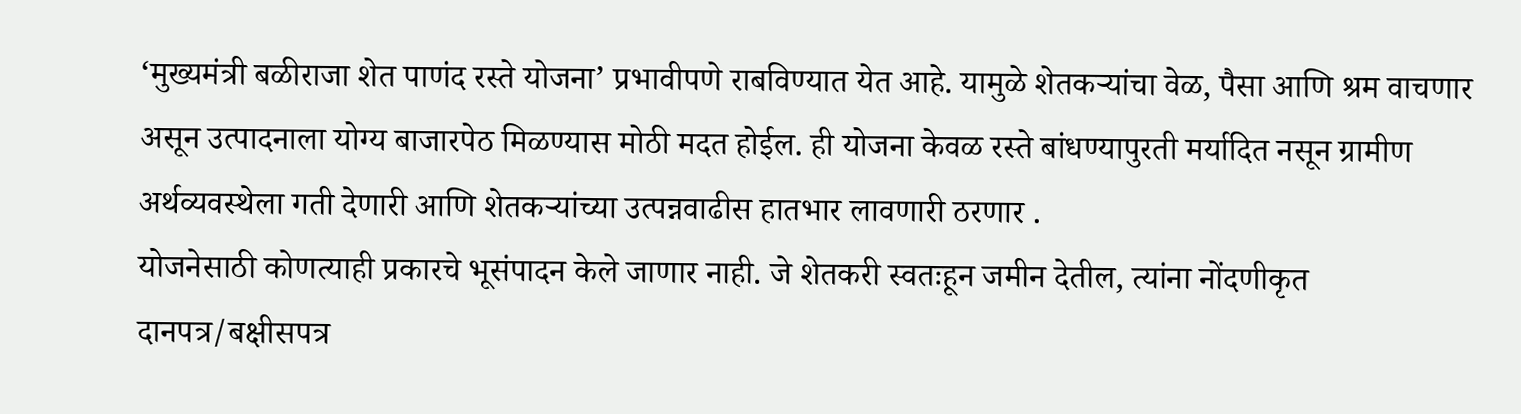‘मुख्यमंत्री बळीराजा शेत पाणंद रस्ते योजना’ प्रभावीपणे राबविण्यात येत आहे. यामुळे शेतकऱ्यांचा वेळ, पैसा आणि श्रम वाचणार असून उत्पादनाला योग्य बाजारपेठ मिळण्यास मोठी मदत होईल. ही योजना केवळ रस्ते बांधण्यापुरती मर्यादित नसून ग्रामीण अर्थव्यवस्थेला गती देणारी आणि शेतकऱ्यांच्या उत्पन्नवाढीस हातभार लावणारी ठरणार .
योजनेसाठी कोणत्याही प्रकारचे भूसंपादन केले जाणार नाही. जे शेतकरी स्वतःहून जमीन देतील, त्यांना नोंदणीकृत दानपत्र/बक्षीसपत्र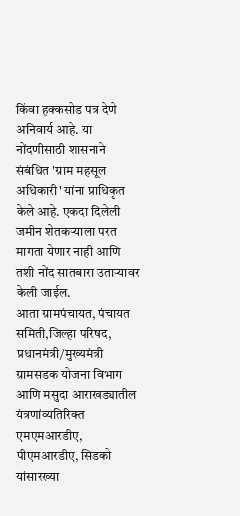किंवा हक्कसोड पत्र देणे अनिवार्य आहे. या नोंदणीसाठी शासनाने संबंधित 'ग्राम महसूल अधिकारी' यांना प्राधिकृत केले आहे. एकदा दिलेली जमीन शेतकऱ्याला परत मागता येणार नाही आणि तशी नोंद सातबारा उताऱ्यावर केली जाईल.
आता ग्रामपंचायत, पंचायत समिती,जिल्हा परिषद, प्रधानमंत्री/मुख्यमंत्री ग्रामसडक योजना विभाग आणि मसुदा आराखड्यातील यंत्रणांव्यतिरिक्त एमएमआरडीए, पीएमआरडीए, सिडको यांसारख्या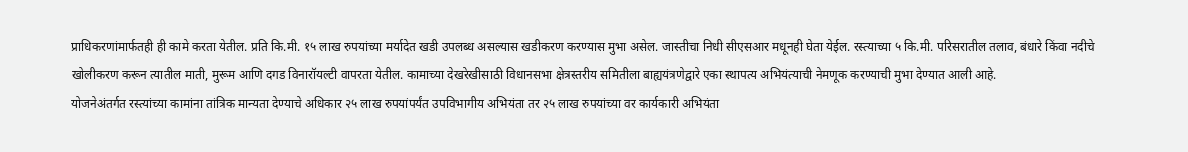प्राधिकरणांमार्फतही ही कामे करता येतील. प्रति कि.मी. १५ लाख रुपयांच्या मर्यादेत खडी उपलब्ध असल्यास खडीकरण करण्यास मुभा असेल. जास्तीचा निधी सीएसआर मधूनही घेता येईल. रस्त्याच्या ५ कि.मी. परिसरातील तलाव, बंधारे किंवा नदीचे खोलीकरण करून त्यातील माती, मुरूम आणि दगड विनारॉयल्टी वापरता येतील. कामाच्या देखरेखीसाठी विधानसभा क्षेत्रस्तरीय समितीला बाह्ययंत्रणेद्वारे एका स्थापत्य अभियंत्याची नेमणूक करण्याची मुभा देण्यात आली आहे.
योजनेअंतर्गत रस्त्यांच्या कामांना तांत्रिक मान्यता देण्याचे अधिकार २५ लाख रुपयांपर्यंत उपविभागीय अभियंता तर २५ लाख रुपयांच्या वर कार्यकारी अभियंता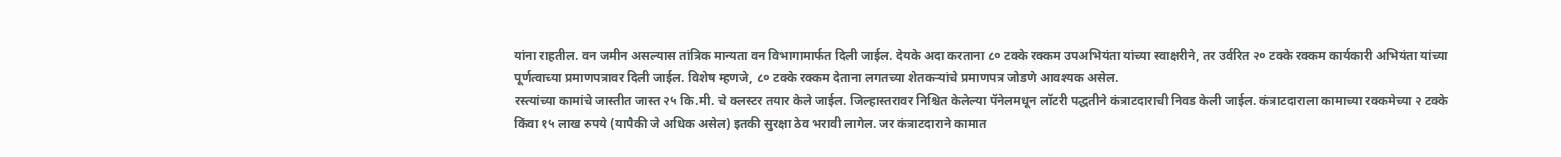यांना राहतील. वन जमीन असल्यास तांत्रिक मान्यता वन विभागामार्फत दिली जाईल. देयके अदा करताना ८० टक्के रक्कम उपअभियंता यांच्या स्वाक्षरीने, तर उर्वरित २० टक्के रक्कम कार्यकारी अभियंता यांच्या पूर्णत्वाच्या प्रमाणपत्रावर दिली जाईल. विशेष म्हणजे, ८० टक्के रक्कम देताना लगतच्या शेतकऱ्यांचे प्रमाणपत्र जोडणे आवश्यक असेल.
रस्त्यांच्या कामांचे जास्तीत जास्त २५ कि.मी. चे क्लस्टर तयार केले जाईल. जिल्हास्तरावर निश्चित केलेल्या पॅनेलमधून लॉटरी पद्धतीने कंत्राटदाराची निवड केली जाईल. कंत्राटदाराला कामाच्या रक्कमेच्या २ टक्के किंवा १५ लाख रुपये (यापैकी जे अधिक असेल) इतकी सुरक्षा ठेव भरावी लागेल. जर कंत्राटदाराने कामात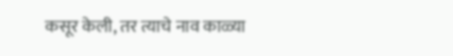कसूर केली, तर त्याचे नाव काळ्या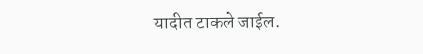यादीत टाकले जाईल.